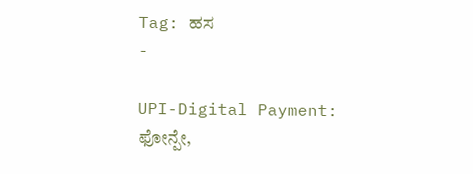Tag: ಹಸ
-

UPI-Digital Payment: ಫೋನ್ಪೇ,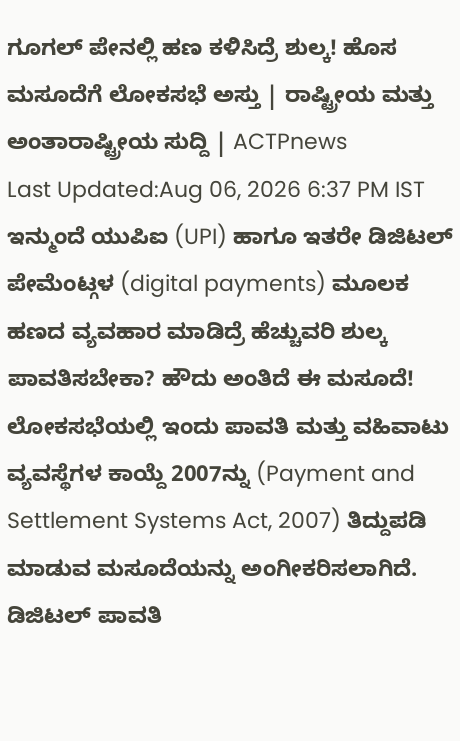ಗೂಗಲ್ ಪೇನಲ್ಲಿ ಹಣ ಕಳಿಸಿದ್ರೆ ಶುಲ್ಕ! ಹೊಸ ಮಸೂದೆಗೆ ಲೋಕಸಭೆ ಅಸ್ತು | ರಾಷ್ಟ್ರೀಯ ಮತ್ತು ಅಂತಾರಾಷ್ಟ್ರೀಯ ಸುದ್ದಿ | ACTPnews
Last Updated:Aug 06, 2026 6:37 PM IST ಇನ್ಮುಂದೆ ಯುಪಿಐ (UPI) ಹಾಗೂ ಇತರೇ ಡಿಜಿಟಲ್ ಪೇಮೆಂಟ್ಗಳ (digital payments) ಮೂಲಕ ಹಣದ ವ್ಯವಹಾರ ಮಾಡಿದ್ರೆ ಹೆಚ್ಚುವರಿ ಶುಲ್ಕ ಪಾವತಿಸಬೇಕಾ? ಹೌದು ಅಂತಿದೆ ಈ ಮಸೂದೆ! ಲೋಕಸಭೆಯಲ್ಲಿ ಇಂದು ಪಾವತಿ ಮತ್ತು ವಹಿವಾಟು ವ್ಯವಸ್ಥೆಗಳ ಕಾಯ್ದೆ 2007ನ್ನು (Payment and Settlement Systems Act, 2007) ತಿದ್ದುಪಡಿ ಮಾಡುವ ಮಸೂದೆಯನ್ನು ಅಂಗೀಕರಿಸಲಾಗಿದೆ. ಡಿಜಿಟಲ್ ಪಾವತಿ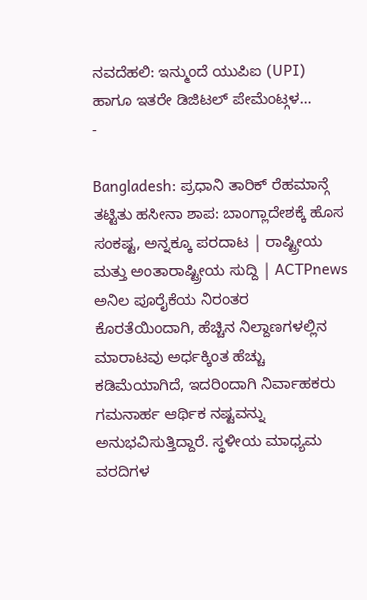ನವದೆಹಲಿ: ಇನ್ಮುಂದೆ ಯುಪಿಐ (UPI) ಹಾಗೂ ಇತರೇ ಡಿಜಿಟಲ್ ಪೇಮೆಂಟ್ಗಳ…
-

Bangladesh: ಪ್ರಧಾನಿ ತಾರಿಕ್ ರೆಹಮಾನ್ಗೆ ತಟ್ಟಿತು ಹಸೀನಾ ಶಾಪ: ಬಾಂಗ್ಲಾದೇಶಕ್ಕೆ ಹೊಸ ಸಂಕಷ್ಟ, ಅನ್ನಕ್ಕೂ ಪರದಾಟ | ರಾಷ್ಟ್ರೀಯ ಮತ್ತು ಅಂತಾರಾಷ್ಟ್ರೀಯ ಸುದ್ದಿ | ACTPnews
ಅನಿಲ ಪೂರೈಕೆಯ ನಿರಂತರ ಕೊರತೆಯಿಂದಾಗಿ, ಹೆಚ್ಚಿನ ನಿಲ್ದಾಣಗಳಲ್ಲಿನ ಮಾರಾಟವು ಅರ್ಧಕ್ಕಿಂತ ಹೆಚ್ಚು ಕಡಿಮೆಯಾಗಿದೆ, ಇದರಿಂದಾಗಿ ನಿರ್ವಾಹಕರು ಗಮನಾರ್ಹ ಆರ್ಥಿಕ ನಷ್ಟವನ್ನು ಅನುಭವಿಸುತ್ತಿದ್ದಾರೆ. ಸ್ಥಳೀಯ ಮಾಧ್ಯಮ ವರದಿಗಳ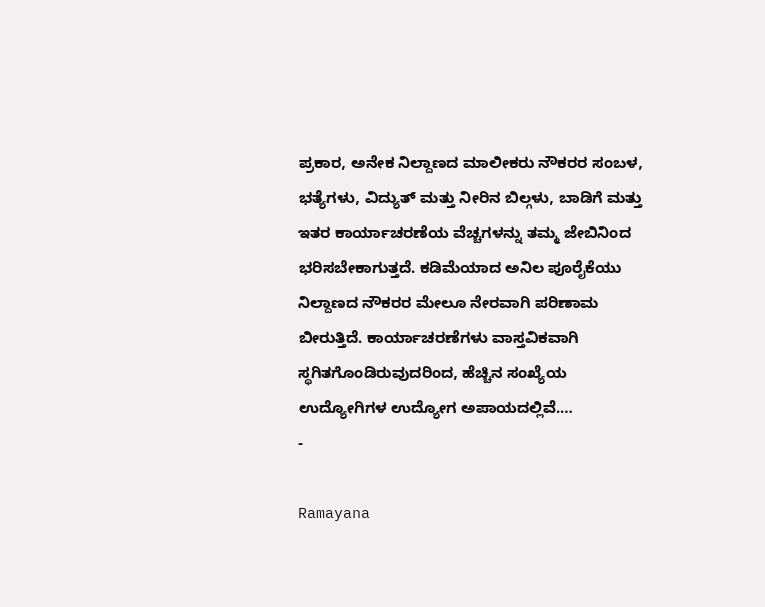ಪ್ರಕಾರ, ಅನೇಕ ನಿಲ್ದಾಣದ ಮಾಲೀಕರು ನೌಕರರ ಸಂಬಳ, ಭತ್ಯೆಗಳು, ವಿದ್ಯುತ್ ಮತ್ತು ನೀರಿನ ಬಿಲ್ಗಳು, ಬಾಡಿಗೆ ಮತ್ತು ಇತರ ಕಾರ್ಯಾಚರಣೆಯ ವೆಚ್ಚಗಳನ್ನು ತಮ್ಮ ಜೇಬಿನಿಂದ ಭರಿಸಬೇಕಾಗುತ್ತದೆ. ಕಡಿಮೆಯಾದ ಅನಿಲ ಪೂರೈಕೆಯು ನಿಲ್ದಾಣದ ನೌಕರರ ಮೇಲೂ ನೇರವಾಗಿ ಪರಿಣಾಮ ಬೀರುತ್ತಿದೆ. ಕಾರ್ಯಾಚರಣೆಗಳು ವಾಸ್ತವಿಕವಾಗಿ ಸ್ಥಗಿತಗೊಂಡಿರುವುದರಿಂದ, ಹೆಚ್ಚಿನ ಸಂಖ್ಯೆಯ ಉದ್ಯೋಗಿಗಳ ಉದ್ಯೋಗ ಅಪಾಯದಲ್ಲಿವೆ.…
-

Ramayana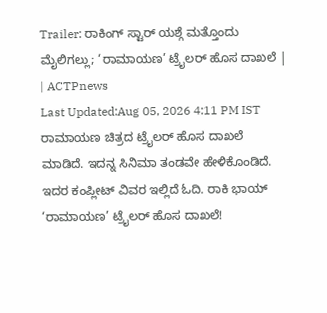Trailer: ರಾಕಿಂಗ್ ಸ್ಟಾರ್ ಯಶ್ಗೆ ಮತ್ತೊಂದು ಮೈಲಿಗಲ್ಲು; ‘ರಾಮಾಯಣ’ ಟ್ರೈಲರ್ ಹೊಸ ದಾಖಲೆ | | ACTPnews
Last Updated:Aug 05, 2026 4:11 PM IST ರಾಮಾಯಣ ಚಿತ್ರದ ಟ್ರೈಲರ್ ಹೊಸ ದಾಖಲೆ ಮಾಡಿದೆ. ಇದನ್ನ ಸಿನಿಮಾ ತಂಡವೇ ಹೇಳಿಕೊಂಡಿದೆ. ಇದರ ಕಂಪ್ಲೀಟ್ ವಿವರ ಇಲ್ಲಿದೆ ಓದಿ. ರಾಕಿ ಭಾಯ್ ‘ರಾಮಾಯಣ’ ಟ್ರೈಲರ್ ಹೊಸ ದಾಖಲೆ!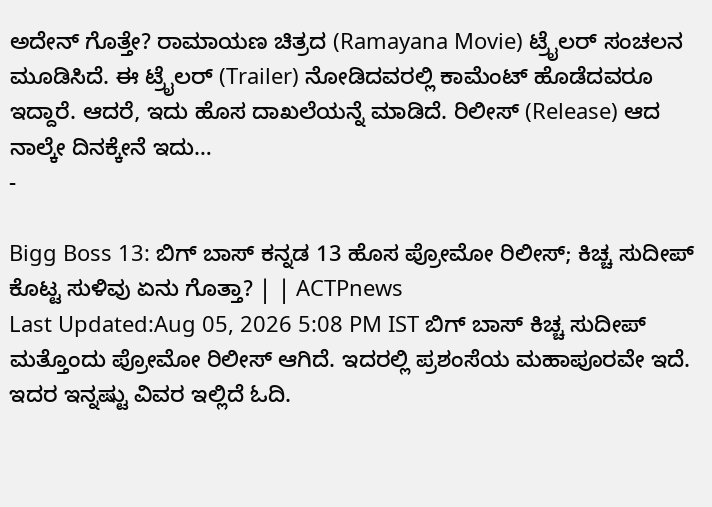ಅದೇನ್ ಗೊತ್ತೇ? ರಾಮಾಯಣ ಚಿತ್ರದ (Ramayana Movie) ಟ್ರೈಲರ್ ಸಂಚಲನ ಮೂಡಿಸಿದೆ. ಈ ಟ್ರೈಲರ್ (Trailer) ನೋಡಿದವರಲ್ಲಿ ಕಾಮೆಂಟ್ ಹೊಡೆದವರೂ ಇದ್ದಾರೆ. ಆದರೆ, ಇದು ಹೊಸ ದಾಖಲೆಯನ್ನೆ ಮಾಡಿದೆ. ರಿಲೀಸ್ (Release) ಆದ ನಾಲ್ಕೇ ದಿನಕ್ಕೇನೆ ಇದು…
-

Bigg Boss 13: ಬಿಗ್ ಬಾಸ್ ಕನ್ನಡ 13 ಹೊಸ ಪ್ರೋಮೋ ರಿಲೀಸ್; ಕಿಚ್ಚ ಸುದೀಪ್ ಕೊಟ್ಟ ಸುಳಿವು ಏನು ಗೊತ್ತಾ? | | ACTPnews
Last Updated:Aug 05, 2026 5:08 PM IST ಬಿಗ್ ಬಾಸ್ ಕಿಚ್ಚ ಸುದೀಪ್ ಮತ್ತೊಂದು ಪ್ರೋಮೋ ರಿಲೀಸ್ ಆಗಿದೆ. ಇದರಲ್ಲಿ ಪ್ರಶಂಸೆಯ ಮಹಾಪೂರವೇ ಇದೆ. ಇದರ ಇನ್ನಷ್ಟು ವಿವರ ಇಲ್ಲಿದೆ ಓದಿ.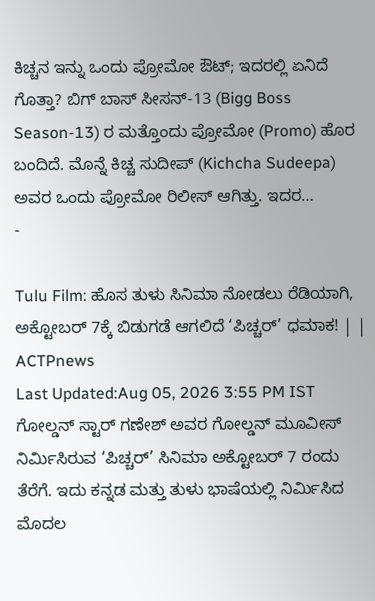ಕಿಚ್ಚನ ಇನ್ನು ಒಂದು ಪ್ರೋಮೋ ಔಟ್; ಇದರಲ್ಲಿ ಏನಿದೆ ಗೊತ್ತಾ? ಬಿಗ್ ಬಾಸ್ ಸೀಸನ್-13 (Bigg Boss Season-13) ರ ಮತ್ತೊಂದು ಪ್ರೋಮೋ (Promo) ಹೊರ ಬಂದಿದೆ. ಮೊನ್ನೆ ಕಿಚ್ಚ ಸುದೀಪ್ (Kichcha Sudeepa) ಅವರ ಒಂದು ಪ್ರೋಮೋ ರಿಲೀಸ್ ಆಗಿತ್ತು. ಇದರ…
-

Tulu Film: ಹೊಸ ತುಳು ಸಿನಿಮಾ ನೋಡಲು ರೆಡಿಯಾಗಿ, ಅಕ್ಟೋಬರ್ 7ಕ್ಕೆ ಬಿಡುಗಡೆ ಆಗಲಿದೆ ‘ಪಿಚ್ಚರ್’ ಧಮಾಕ! | | ACTPnews
Last Updated:Aug 05, 2026 3:55 PM IST ಗೋಲ್ಡನ್ ಸ್ಟಾರ್ ಗಣೇಶ್ ಅವರ ಗೋಲ್ಡನ್ ಮೂವೀಸ್ ನಿರ್ಮಿಸಿರುವ ‘ಪಿಚ್ಚರ್’ ಸಿನಿಮಾ ಅಕ್ಟೋಬರ್ 7 ರಂದು ತೆರೆಗೆ. ಇದು ಕನ್ನಡ ಮತ್ತು ತುಳು ಭಾಷೆಯಲ್ಲಿ ನಿರ್ಮಿಸಿದ ಮೊದಲ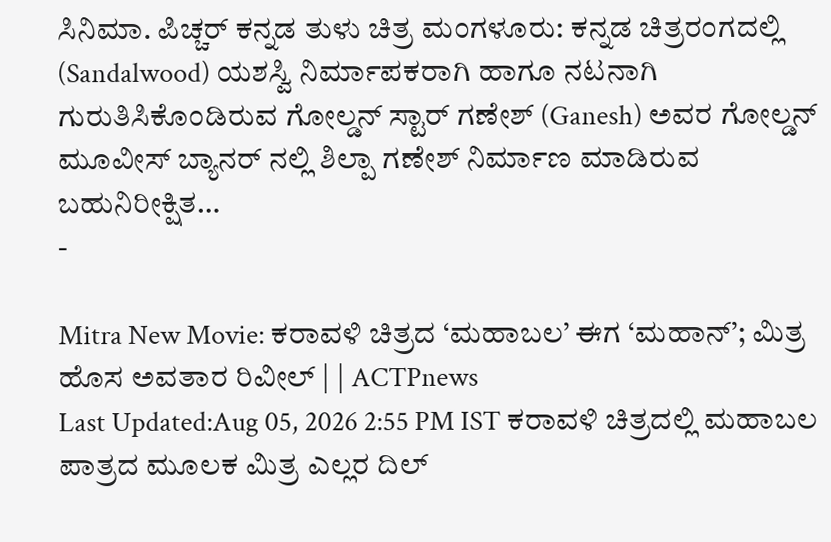ಸಿನಿಮಾ. ಪಿಚ್ಚರ್ ಕನ್ನಡ ತುಳು ಚಿತ್ರ ಮಂಗಳೂರು: ಕನ್ನಡ ಚಿತ್ರರಂಗದಲ್ಲಿ (Sandalwood) ಯಶಸ್ವಿ ನಿರ್ಮಾಪಕರಾಗಿ ಹಾಗೂ ನಟನಾಗಿ ಗುರುತಿಸಿಕೊಂಡಿರುವ ಗೋಲ್ಡನ್ ಸ್ಟಾರ್ ಗಣೇಶ್ (Ganesh) ಅವರ ಗೋಲ್ಡನ್ ಮೂವೀಸ್ ಬ್ಯಾನರ್ ನಲ್ಲಿ ಶಿಲ್ಪಾ ಗಣೇಶ್ ನಿರ್ಮಾಣ ಮಾಡಿರುವ ಬಹುನಿರೀಕ್ಷಿತ…
-

Mitra New Movie: ಕರಾವಳಿ ಚಿತ್ರದ ‘ಮಹಾಬಲ’ ಈಗ ‘ಮಹಾನ್’; ಮಿತ್ರ ಹೊಸ ಅವತಾರ ರಿವೀಲ್ | | ACTPnews
Last Updated:Aug 05, 2026 2:55 PM IST ಕರಾವಳಿ ಚಿತ್ರದಲ್ಲಿ ಮಹಾಬಲ ಪಾತ್ರದ ಮೂಲಕ ಮಿತ್ರ ಎಲ್ಲರ ದಿಲ್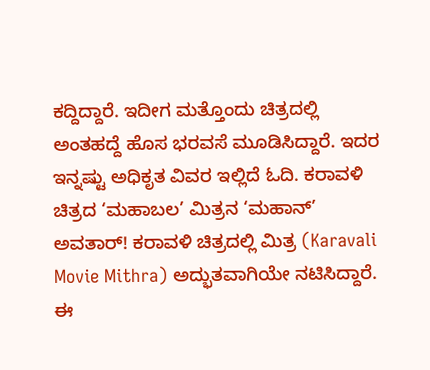ಕದ್ದಿದ್ದಾರೆ. ಇದೀಗ ಮತ್ತೊಂದು ಚಿತ್ರದಲ್ಲಿ ಅಂತಹದ್ದೆ ಹೊಸ ಭರವಸೆ ಮೂಡಿಸಿದ್ದಾರೆ. ಇದರ ಇನ್ನಷ್ಟು ಅಧಿಕೃತ ವಿವರ ಇಲ್ಲಿದೆ ಓದಿ. ಕರಾವಳಿ ಚಿತ್ರದ ‘ಮಹಾಬಲ’ ಮಿತ್ರನ ‘ಮಹಾನ್’ ಅವತಾರ್! ಕರಾವಳಿ ಚಿತ್ರದಲ್ಲಿ ಮಿತ್ರ (Karavali Movie Mithra) ಅದ್ಭುತವಾಗಿಯೇ ನಟಿಸಿದ್ದಾರೆ. ಈ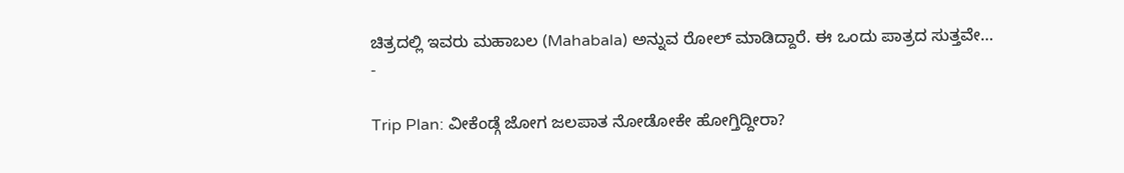ಚಿತ್ರದಲ್ಲಿ ಇವರು ಮಹಾಬಲ (Mahabala) ಅನ್ನುವ ರೋಲ್ ಮಾಡಿದ್ದಾರೆ. ಈ ಒಂದು ಪಾತ್ರದ ಸುತ್ತವೇ…
-

Trip Plan: ವೀಕೆಂಡ್ಗೆ ಜೋಗ ಜಲಪಾತ ನೋಡೋಕೇ ಹೋಗ್ತಿದ್ದೀರಾ?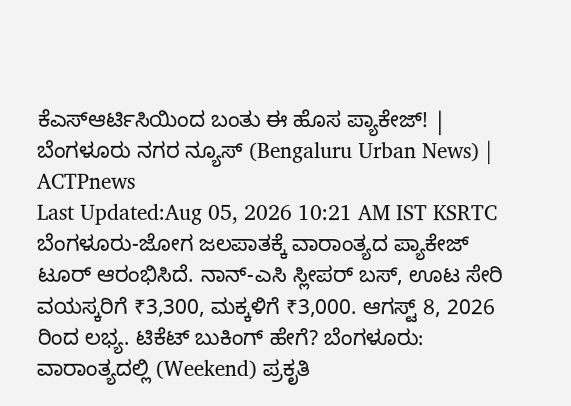ಕೆಎಸ್ಆರ್ಟಿಸಿಯಿಂದ ಬಂತು ಈ ಹೊಸ ಪ್ಯಾಕೇಜ್! | ಬೆಂಗಳೂರು ನಗರ ನ್ಯೂಸ್ (Bengaluru Urban News) | ACTPnews
Last Updated:Aug 05, 2026 10:21 AM IST KSRTC ಬೆಂಗಳೂರು-ಜೋಗ ಜಲಪಾತಕ್ಕೆ ವಾರಾಂತ್ಯದ ಪ್ಯಾಕೇಜ್ ಟೂರ್ ಆರಂಭಿಸಿದೆ. ನಾನ್-ಎಸಿ ಸ್ಲೀಪರ್ ಬಸ್, ಊಟ ಸೇರಿ ವಯಸ್ಕರಿಗೆ ₹3,300, ಮಕ್ಕಳಿಗೆ ₹3,000. ಆಗಸ್ಟ್ 8, 2026 ರಿಂದ ಲಭ್ಯ. ಟಿಕೆಟ್ ಬುಕಿಂಗ್ ಹೇಗೆ? ಬೆಂಗಳೂರು: ವಾರಾಂತ್ಯದಲ್ಲಿ (Weekend) ಪ್ರಕೃತಿ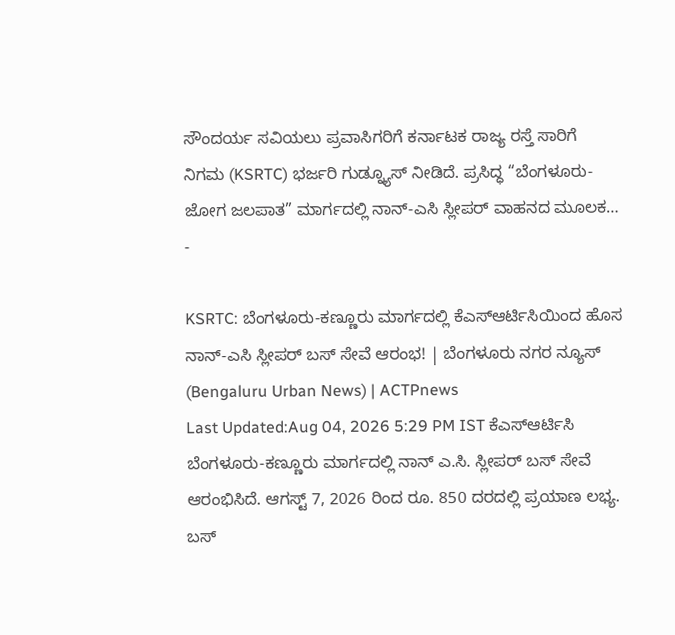ಸೌಂದರ್ಯ ಸವಿಯಲು ಪ್ರವಾಸಿಗರಿಗೆ ಕರ್ನಾಟಕ ರಾಜ್ಯ ರಸ್ತೆ ಸಾರಿಗೆ ನಿಗಮ (KSRTC) ಭರ್ಜರಿ ಗುಡ್ನ್ಯೂಸ್ ನೀಡಿದೆ. ಪ್ರಸಿದ್ಧ “ಬೆಂಗಳೂರು-ಜೋಗ ಜಲಪಾತ” ಮಾರ್ಗದಲ್ಲಿ ನಾನ್-ಎಸಿ ಸ್ಲೀಪರ್ ವಾಹನದ ಮೂಲಕ…
-

KSRTC: ಬೆಂಗಳೂರು-ಕಣ್ಣೂರು ಮಾರ್ಗದಲ್ಲಿ ಕೆಎಸ್ಆರ್ಟಿಸಿಯಿಂದ ಹೊಸ ನಾನ್-ಎಸಿ ಸ್ಲೀಪರ್ ಬಸ್ ಸೇವೆ ಆರಂಭ! | ಬೆಂಗಳೂರು ನಗರ ನ್ಯೂಸ್ (Bengaluru Urban News) | ACTPnews
Last Updated:Aug 04, 2026 5:29 PM IST ಕೆಎಸ್ಆರ್ಟಿಸಿ ಬೆಂಗಳೂರು-ಕಣ್ಣೂರು ಮಾರ್ಗದಲ್ಲಿ ನಾನ್ ಎ.ಸಿ. ಸ್ಲೀಪರ್ ಬಸ್ ಸೇವೆ ಆರಂಭಿಸಿದೆ. ಆಗಸ್ಟ್ 7, 2026 ರಿಂದ ರೂ. 850 ದರದಲ್ಲಿ ಪ್ರಯಾಣ ಲಭ್ಯ. ಬಸ್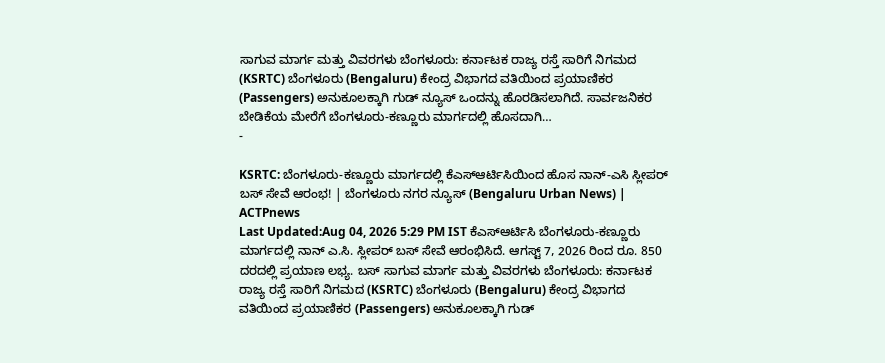ಸಾಗುವ ಮಾರ್ಗ ಮತ್ತು ವಿವರಗಳು ಬೆಂಗಳೂರು: ಕರ್ನಾಟಕ ರಾಜ್ಯ ರಸ್ತೆ ಸಾರಿಗೆ ನಿಗಮದ (KSRTC) ಬೆಂಗಳೂರು (Bengaluru) ಕೇಂದ್ರ ವಿಭಾಗದ ವತಿಯಿಂದ ಪ್ರಯಾಣಿಕರ (Passengers) ಅನುಕೂಲಕ್ಕಾಗಿ ಗುಡ್ ನ್ಯೂಸ್ ಒಂದನ್ನು ಹೊರಡಿಸಲಾಗಿದೆ. ಸಾರ್ವಜನಿಕರ ಬೇಡಿಕೆಯ ಮೇರೆಗೆ ಬೆಂಗಳೂರು-ಕಣ್ಣೂರು ಮಾರ್ಗದಲ್ಲಿ ಹೊಸದಾಗಿ…
-

KSRTC: ಬೆಂಗಳೂರು-ಕಣ್ಣೂರು ಮಾರ್ಗದಲ್ಲಿ ಕೆಎಸ್ಆರ್ಟಿಸಿಯಿಂದ ಹೊಸ ನಾನ್-ಎಸಿ ಸ್ಲೀಪರ್ ಬಸ್ ಸೇವೆ ಆರಂಭ! | ಬೆಂಗಳೂರು ನಗರ ನ್ಯೂಸ್ (Bengaluru Urban News) | ACTPnews
Last Updated:Aug 04, 2026 5:29 PM IST ಕೆಎಸ್ಆರ್ಟಿಸಿ ಬೆಂಗಳೂರು-ಕಣ್ಣೂರು ಮಾರ್ಗದಲ್ಲಿ ನಾನ್ ಎ.ಸಿ. ಸ್ಲೀಪರ್ ಬಸ್ ಸೇವೆ ಆರಂಭಿಸಿದೆ. ಆಗಸ್ಟ್ 7, 2026 ರಿಂದ ರೂ. 850 ದರದಲ್ಲಿ ಪ್ರಯಾಣ ಲಭ್ಯ. ಬಸ್ ಸಾಗುವ ಮಾರ್ಗ ಮತ್ತು ವಿವರಗಳು ಬೆಂಗಳೂರು: ಕರ್ನಾಟಕ ರಾಜ್ಯ ರಸ್ತೆ ಸಾರಿಗೆ ನಿಗಮದ (KSRTC) ಬೆಂಗಳೂರು (Bengaluru) ಕೇಂದ್ರ ವಿಭಾಗದ ವತಿಯಿಂದ ಪ್ರಯಾಣಿಕರ (Passengers) ಅನುಕೂಲಕ್ಕಾಗಿ ಗುಡ್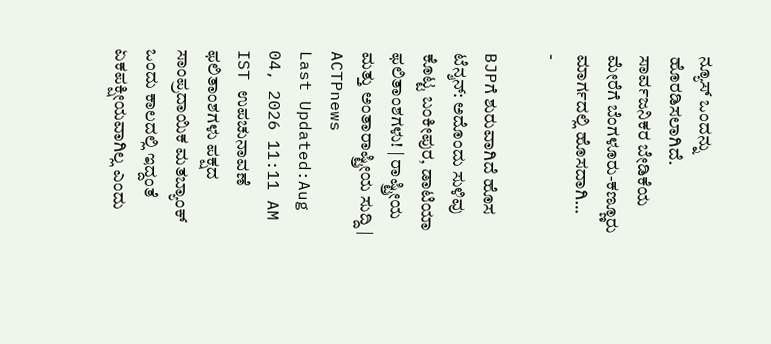ನ್ಯೂಸ್ ಒಂದನ್ನು ಹೊರಡಿಸಲಾಗಿದೆ. ಸಾರ್ವಜನಿಕರ ಬೇಡಿಕೆಯ ಮೇರೆಗೆ ಬೆಂಗಳೂರು-ಕಣ್ಣೂರು ಮಾರ್ಗದಲ್ಲಿ ಹೊಸದಾಗಿ…
-

BJPಗೆ ಶುರುವಾಗಿದೆ ಹೊಸ ಟೆನ್ಶನ್: ಅದೊಂದು ಸುಳಿವು ಕೊಟ್ಟ ಬಂಕೀಪುರ, ಡಾಟಿಯಾ ಫಲಿತಾಂಶಗಳು! | ರಾಷ್ಟ್ರೀಯ ಮತ್ತು ಅಂತಾರಾಷ್ಟ್ರೀಯ ಸುದ್ದಿ | ACTPnews
Last Updated:Aug 04, 2026 11:11 AM IST ಉಪಚುನಾವಣೆ ಫಲಿತಾಂಶಗಳು ಪಕ್ಷದ ಸಾಂಪ್ರದಾಯಿಕ ಮತಬ್ಯಾಂಕ್ ಒಂದು ಕಾಲದಲ್ಲಿ ಇದ್ದಂತೆ ಏಕಪಕ್ಷೀಯವಾಗಿಲ್ಲ ಎಂದು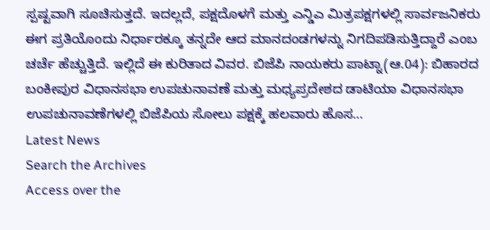ಸ್ಪಷ್ಟವಾಗಿ ಸೂಚಿಸುತ್ತದೆ. ಇದಲ್ಲದೆ, ಪಕ್ಷದೊಳಗೆ ಮತ್ತು ಎನ್ಡಿಎ ಮಿತ್ರಪಕ್ಷಗಳಲ್ಲಿ ಸಾರ್ವಜನಿಕರು ಈಗ ಪ್ರತಿಯೊಂದು ನಿರ್ಧಾರಕ್ಕೂ ತನ್ನದೇ ಆದ ಮಾನದಂಡಗಳನ್ನು ನಿಗದಿಪಡಿಸುತ್ತಿದ್ದಾರೆ ಎಂಬ ಚರ್ಚೆ ಹೆಚ್ಚುತ್ತಿದೆ. ಇಲ್ಲಿದೆ ಈ ಕುರಿತಾದ ವಿವರ. ಬಿಜೆಪಿ ನಾಯಕರು ಪಾಟ್ನಾ(ಆ.04): ಬಿಹಾರದ ಬಂಕೀಪುರ ವಿಧಾನಸಭಾ ಉಪಚುನಾವಣೆ ಮತ್ತು ಮಧ್ಯಪ್ರದೇಶದ ಡಾಟಿಯಾ ವಿಧಾನಸಭಾ ಉಪಚುನಾವಣೆಗಳಲ್ಲಿ ಬಿಜೆಪಿಯ ಸೋಲು ಪಕ್ಷಕ್ಕೆ ಹಲವಾರು ಹೊಸ…
Latest News
Search the Archives
Access over the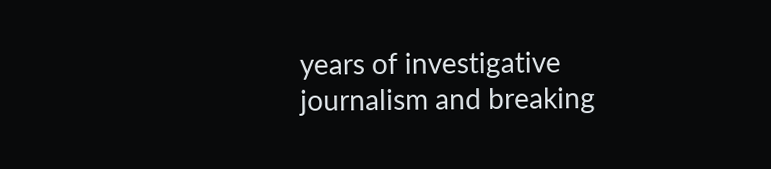years of investigative journalism and breaking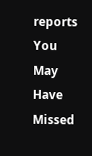reports
You May Have Missed